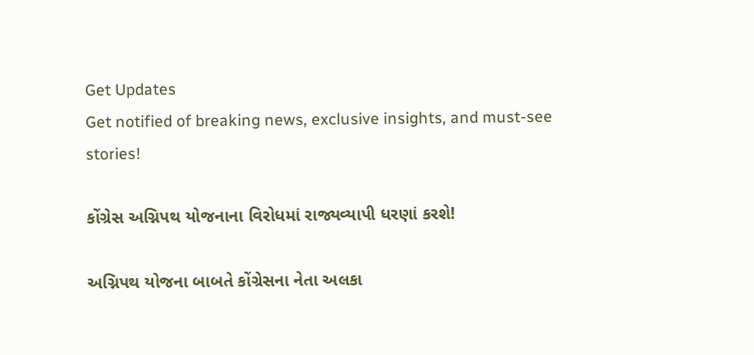Get Updates
Get notified of breaking news, exclusive insights, and must-see stories!

કોંગ્રેસ અગ્નિપથ યોજનાના વિરોધમાં રાજ્યવ્યાપી ધરણાં કરશે!

અગ્નિપથ યોજના બાબતે કોંગ્રેસના નેતા અલકા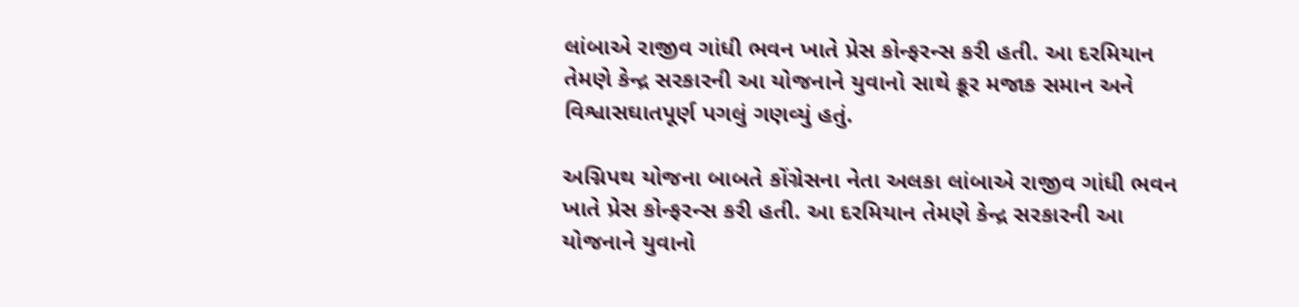લાંબાએ રાજીવ ગાંધી ભવન ખાતે પ્રેસ કોન્ફરન્સ કરી હતી. આ દરમિયાન તેમણે કેન્દ્ર સરકારની આ યોજનાને યુવાનો સાથે ક્રૂર મજાક સમાન અને વિશ્વાસઘાતપૂર્ણ પગલું ગણવ્યું હતું.

અગ્નિપથ યોજના બાબતે કોંગ્રેસના નેતા અલકા લાંબાએ રાજીવ ગાંધી ભવન ખાતે પ્રેસ કોન્ફરન્સ કરી હતી. આ દરમિયાન તેમણે કેન્દ્ર સરકારની આ યોજનાને યુવાનો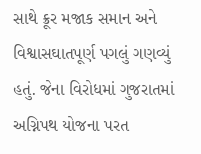સાથે ક્રૂર મજાક સમાન અને વિશ્વાસઘાતપૂર્ણ પગલું ગણવ્યું હતું. જેના વિરોધમાં ગુજરાતમાં અગ્નિપથ યોજના પરત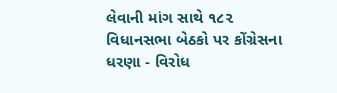લેવાની માંગ સાથે ૧૮૨ વિધાનસભા બેઠકો પર કોંગ્રેસના ધરણા - વિરોધ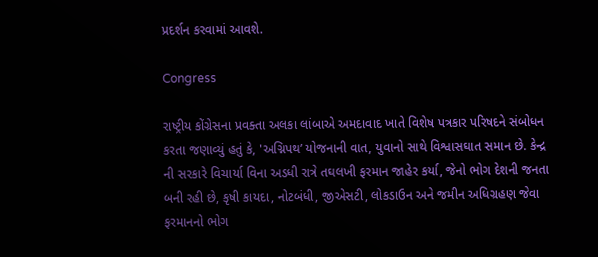પ્રદર્શન કરવામાં આવશે.

Congress

રાષ્ટ્રીય કોંગ્રેસના પ્રવક્તા અલકા લાંબાએ અમદાવાદ ખાતે વિશેષ પત્રકાર પરિષદને સંબોધન કરતા જણાવ્યું હતું કે, 'અગ્નિપથ’ યોજનાની વાત, યુવાનો સાથે વિશ્વાસઘાત સમાન છે. કેન્દ્ર ની સરકારે વિચાર્યા વિના અડધી રાત્રે તઘલખી ફરમાન જાહેર કર્યા, જેનો ભોગ દેશની જનતા બની રહી છે, કૃષી કાયદા, નોટબંધી, જીએસટી, લોકડાઉન અને જમીન અધિગ્રહણ જેવા ફરમાનનો ભોગ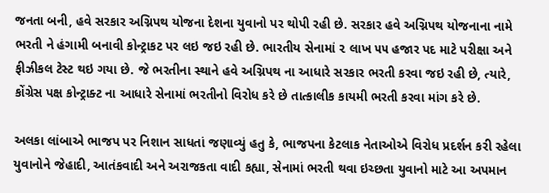જનતા બની, હવે સરકાર અગ્નિપથ યોજના દેશના યુવાનો પર થોપી રહી છે. સરકાર હવે અગ્નિપથ યોજનાના નામે ભરતી ને હંગામી બનાવી કોન્ટ્રાકટ પર લઇ જઇ રહી છે. ભારતીય સેનામાં ૨ લાખ ૫૫ હજાર પદ માટે પરીક્ષા અને ફીઝીકલ ટેસ્ટ થઇ ગયા છે. જે ભરતીના સ્થાને હવે અગ્નિપથ ના આધારે સરકાર ભરતી કરવા જઇ રહી છે, ત્યારે, કોંગ્રેસ પક્ષ કોન્ટ્રાક્ટ ના આધારે સેનામાં ભરતીનો વિરોધ કરે છે તાત્કાલીક કાયમી ભરતી કરવા માંગ કરે છે.

અલકા લાંબાએ ભાજપ પર નિશાન સાધતાં જણાવ્યું હતુ કે, ભાજપના કેટલાક નેતાઓએ વિરોધ પ્રદર્શન કરી રહેલા યુવાનોને જેહાદી, આતંકવાદી અને અરાજકતા વાદી કહ્યા, સેનામાં ભરતી થવા ઇચ્છતા યુવાનો માટે આ અપમાન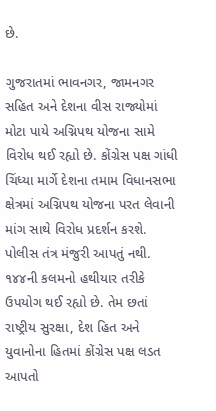છે.

ગુજરાતમાં ભાવનગર, જામનગર સહિત અને દેશના વીસ રાજ્યોમાં મોટા પાયે અગ્નિપથ યોજના સામે વિરોધ થઈ રહ્યો છે. કોંગ્રેસ પક્ષ ગાંધી ચિંધ્યા માર્ગે દેશના તમામ વિધાનસભા ક્ષેત્રમાં અગ્નિપથ યોજના પરત લેવાની માંગ સાથે વિરોધ પ્રદર્શન કરશે. પોલીસ તંત્ર મંજુરી આપતું નથી. ૧૪૪ની કલમનો હથીયાર તરીકે ઉપયોગ થઈ રહ્યો છે. તેમ છતાં રાષ્ટ્રીય સુરક્ષા, દેશ હિત અને યુવાનોના હિતમાં કોંગ્રેસ પક્ષ લડત આપતો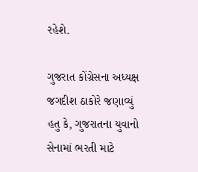રહેશે.

ગુજરાત કોંગ્રેસના અધ્યક્ષ જગદીશ ઠાકોરે જણાવ્યું હતુ કે, ગુજરાતના યુવાનો સેનામાં ભરતી માટે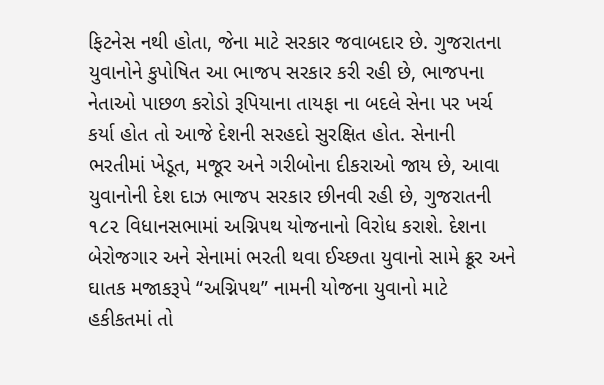ફિટનેસ નથી હોતા, જેના માટે સરકાર જવાબદાર છે. ગુજરાતના યુવાનોને કુપોષિત આ ભાજપ સરકાર કરી રહી છે, ભાજપના નેતાઓ પાછળ કરોડો રૂપિયાના તાયફા ના બદલે સેના પર ખર્ચ કર્યા હોત તો આજે દેશની સરહદો સુરક્ષિત હોત. સેનાની ભરતીમાં ખેડૂત, મજૂર અને ગરીબોના દીકરાઓ જાય છે, આવા યુવાનોની દેશ દાઝ ભાજપ સરકાર છીનવી રહી છે, ગુજરાતની ૧૮૨ વિધાનસભામાં અગ્નિપથ યોજનાનો વિરોધ કરાશે. દેશના બેરોજગાર અને સેનામાં ભરતી થવા ઈચ્છતા યુવાનો સામે ક્રૂર અને ઘાતક મજાકરૂપે “અગ્નિપથ” નામની યોજના યુવાનો માટે હકીકતમાં તો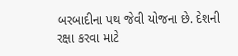બરબાદીના પથ જેવી યોજના છે. દેશની રક્ષા કરવા માટે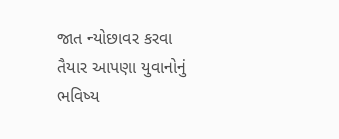જાત ન્યોછાવર કરવા તૈયાર આપણા યુવાનોનું ભવિષ્ય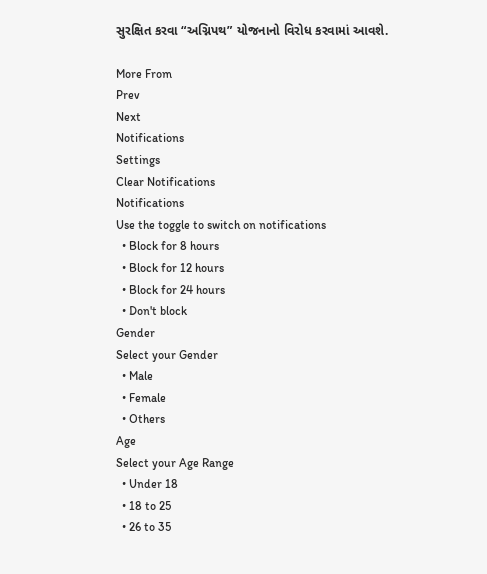સુરક્ષિત કરવા “અગ્નિપથ” યોજનાનો વિરોધ કરવામાં આવશે.

More From
Prev
Next
Notifications
Settings
Clear Notifications
Notifications
Use the toggle to switch on notifications
  • Block for 8 hours
  • Block for 12 hours
  • Block for 24 hours
  • Don't block
Gender
Select your Gender
  • Male
  • Female
  • Others
Age
Select your Age Range
  • Under 18
  • 18 to 25
  • 26 to 35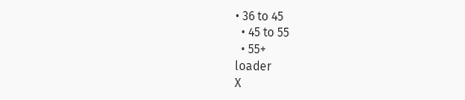• 36 to 45
  • 45 to 55
  • 55+
loader
X